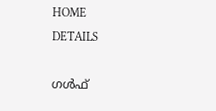HOME
DETAILS

ഗൾഫ്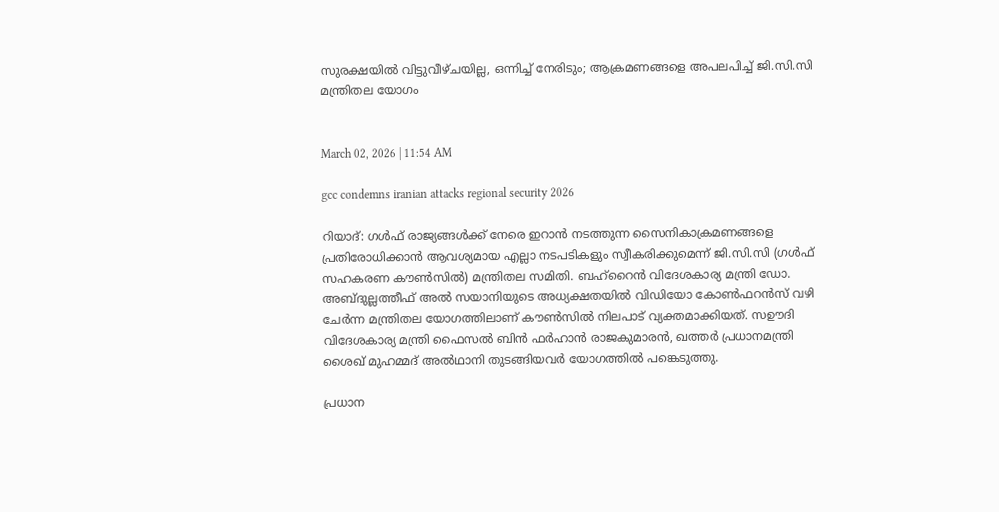സുരക്ഷയിൽ വിട്ടുവീഴ്ചയില്ല, ഒന്നിച്ച് നേരിടും; ആക്രമണങ്ങളെ അപലപിച്ച് ജി.സി.സി മന്ത്രിതല യോഗം


March 02, 2026 | 11:54 AM

gcc condemns iranian attacks regional security 2026

റിയാദ്: ഗൾഫ് രാജ്യങ്ങൾക്ക് നേരെ ഇറാൻ നടത്തുന്ന സൈനികാക്രമണങ്ങളെ പ്രതിരോധിക്കാൻ ആവശ്യമായ എല്ലാ നടപടികളും സ്വീകരിക്കുമെന്ന് ജി.സി.സി (ഗൾഫ് സഹകരണ കൗൺസിൽ) മന്ത്രിതല സമിതി. ബഹ്‌റൈൻ വിദേശകാര്യ മന്ത്രി ഡോ. അബ്ദുല്ലത്തീഫ് അൽ സയാനിയുടെ അധ്യക്ഷതയിൽ വിഡിയോ കോൺഫറൻസ് വഴി ചേർന്ന മന്ത്രിതല യോഗത്തിലാണ് കൗൺസിൽ നിലപാട് വ്യക്തമാക്കിയത്. സഊദി വിദേശകാര്യ മന്ത്രി ഫൈസൽ ബിൻ ഫർഹാൻ രാജകുമാരൻ, ഖത്തർ പ്രധാനമന്ത്രി ശൈഖ് മുഹമ്മദ് അൽഥാനി തുടങ്ങിയവർ യോഗത്തിൽ പങ്കെടുത്തു.

പ്രധാന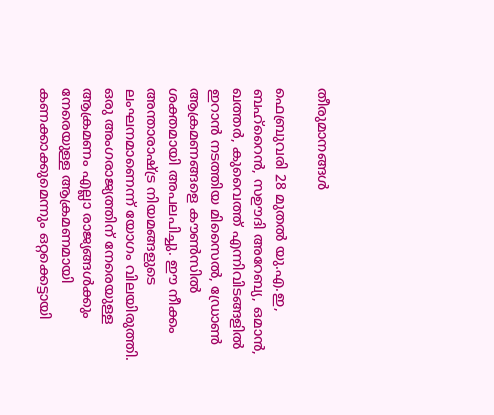തീരുമാനങ്ങൾ

ഫെബ്രുവരി 28 മുതൽ യു.എ.ഇ, ബഹ്‌റൈൻ, സഊദി അറേബ്യ, ഒമാൻ, ഖത്തർ, കുവൈത്ത് എന്നിവിടങ്ങളിൽ ഇറാൻ നടത്തിയ മിസൈൽ, ഡ്രോൺ ആക്രമണങ്ങളെ കൗൺസിൽ ശക്തമായി അപലപിച്ചു. ഈ നീക്കം അന്താരാഷ്ട്ര നിയമങ്ങളുടെ ലംഘനമാണെന്ന് യോഗം വിലയിരുത്തി. ഒരു അംഗരാജ്യത്തിന് നേരെയുള്ള ആക്രമണം എല്ലാ രാജ്യങ്ങൾക്കും നേരെയുള്ള ആക്രമണമായി കണക്കാക്കുമെന്നും ഒറ്റക്കെട്ടായി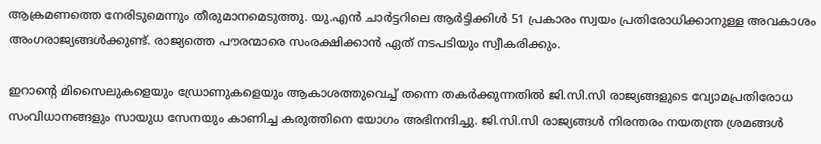ആക്രമണത്തെ നേരിടുമെന്നും തീരുമാനമെടുത്തു. യു.എൻ ചാർട്ടറിലെ ആർട്ടിക്കിൾ 51 പ്രകാരം സ്വയം പ്രതിരോധിക്കാനുള്ള അവകാശം അംഗരാജ്യങ്ങൾക്കുണ്ട്. രാജ്യത്തെ പൗരന്മാരെ സംരക്ഷിക്കാൻ ഏത് നടപടിയും സ്വീകരിക്കും.

ഇറാൻ്റെ മിസൈലുകളെയും ഡ്രോണുകളെയും ആകാശത്തുവെച്ച് തന്നെ തകർക്കുന്നതിൽ ജി.സി.സി രാജ്യങ്ങളുടെ വ്യോമപ്രതിരോധ സംവിധാനങ്ങളും സായുധ സേനയും കാണിച്ച കരുത്തിനെ യോഗം അഭിനന്ദിച്ചു. ജി.സി.സി രാജ്യങ്ങൾ നിരന്തരം നയതന്ത്ര ശ്രമങ്ങൾ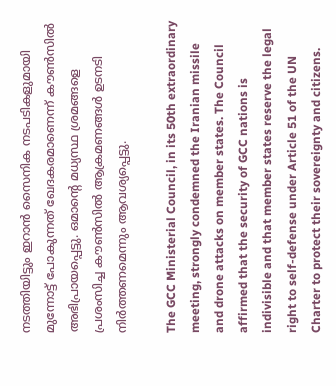നടത്തിയിട്ടും ഇറാൻ സൈനിക നടപടികളുമായി മുന്നോട്ട് പോകുന്നത് ഖേദകരമാണെന്ന് കൗൺസിൽ അഭിപ്രായപ്പെട്ടു. ഒമാൻ്റെ മധ്യസ്ഥ ശ്രമങ്ങളെ പ്രശംസിച്ച കൗൺസിൽ ആക്രമണങ്ങൾ ഉടനടി നിർത്തണമെന്നും ആവശ്യപ്പെട്ടു.

The GCC Ministerial Council, in its 50th extraordinary meeting, strongly condemned the Iranian missile and drone attacks on member states. The Council affirmed that the security of GCC nations is indivisible and that member states reserve the legal right to self-defense under Article 51 of the UN Charter to protect their sovereignty and citizens.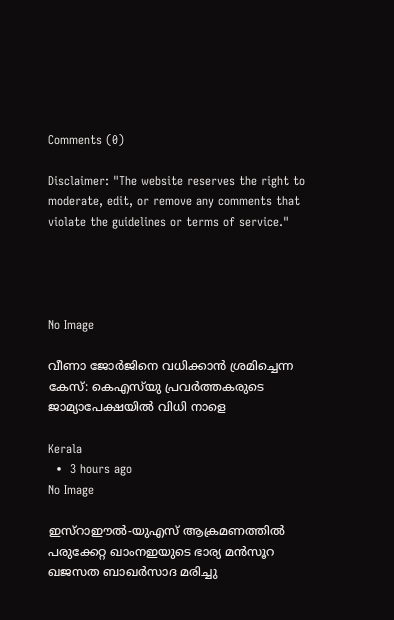Comments (0)

Disclaimer: "The website reserves the right to moderate, edit, or remove any comments that violate the guidelines or terms of service."




No Image

വീണാ ജോർജിനെ വധിക്കാൻ ശ്രമിച്ചെന്ന കേസ്: കെഎസ്‌യു പ്രവർത്തകരുടെ ജാമ്യാപേക്ഷയിൽ വിധി നാളെ

Kerala
  •  3 hours ago
No Image

ഇസ്റാഈൽ-യുഎസ് ആക്രമണത്തിൽ പരുക്കേറ്റ ഖാംനഇയുടെ ഭാര്യ മൻസൂറ ഖജസത ബാഖർസാദ മരിച്ചു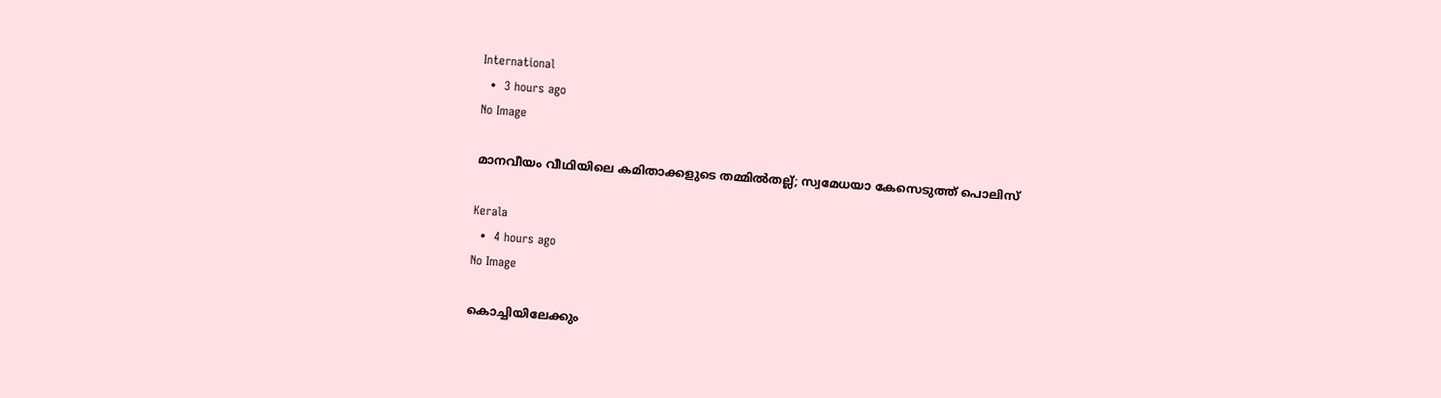International
  •  3 hours ago
No Image

മാനവീയം വീഥിയിലെ കമിതാക്കളുടെ തമ്മിൽതല്ല്; സ്വമേധയാ കേസെടുത്ത് പൊലിസ്

Kerala
  •  4 hours ago
No Image

കൊച്ചിയിലേക്കും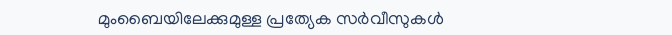മുംബൈയിലേക്കുമുള്ള പ്രത്യേക സർവീസുകൾ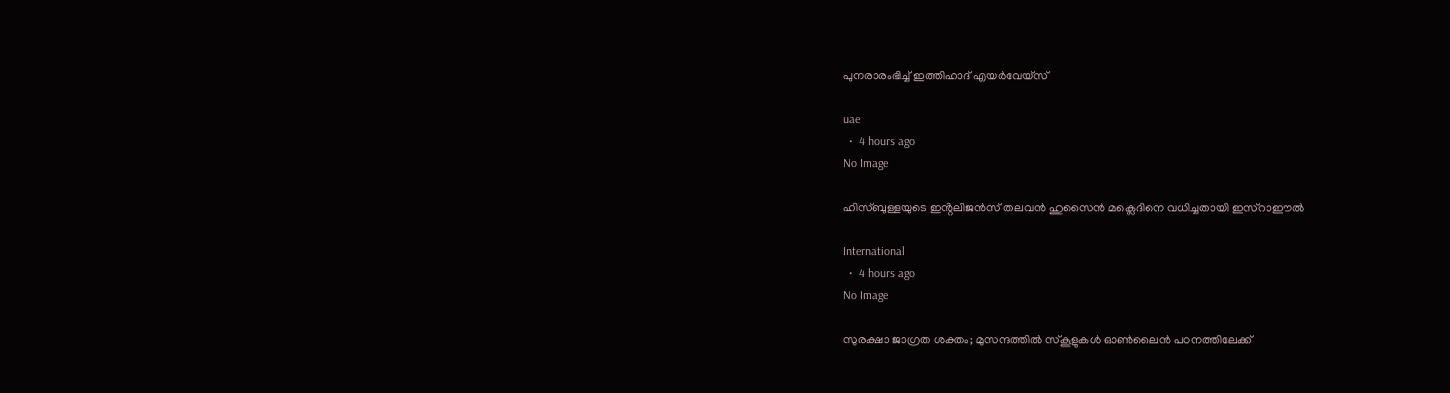പുനരാരംഭിച്ച് ഇത്തിഹാദ് എയർവേയ്സ്

uae
  •  4 hours ago
No Image

ഹിസ്ബുള്ളയുടെ ഇൻ്റലിജൻസ് തലവൻ ഹുസൈൻ മക്ലെദിനെ വധിച്ചതായി ഇസ്റാഈൽ

International
  •  4 hours ago
No Image

സുരക്ഷാ ജാഗ്രത ശക്തം; മുസന്ദത്തില്‍ സ്‌കൂളുകള്‍ ഓണ്‍ലൈന്‍ പഠനത്തിലേക്ക്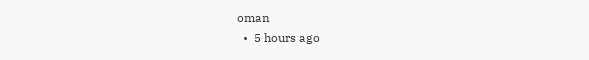oman
  •  5 hours ago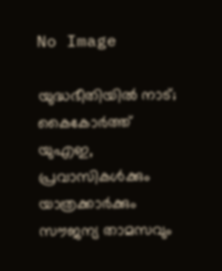No Image

യുദ്ധഭീതിയിൽ നാട്; കൈകോർത്ത് യുഎഇ, പ്രവാസികൾക്കും യാത്രക്കാർക്കും സൗജന്യ താമസവും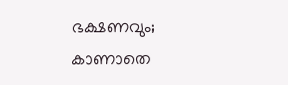ഭക്ഷണവും; കാണാതെ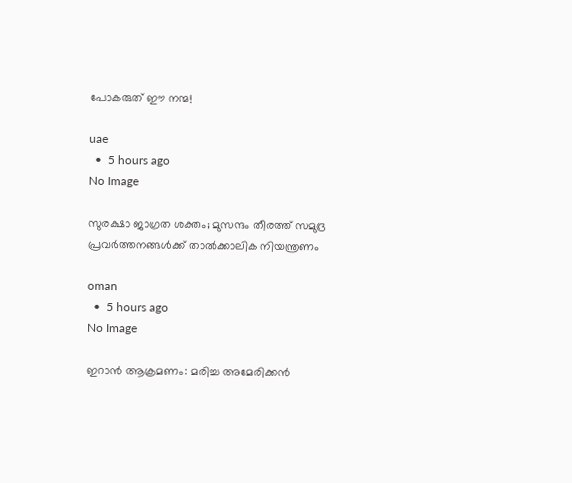പോകരുത് ഈ നന്മ!

uae
  •  5 hours ago
No Image

സുരക്ഷാ ജാഗ്രത ശക്തം; മുസന്ദം തീരത്ത് സമുദ്ര പ്രവര്‍ത്തനങ്ങള്‍ക്ക് താല്‍ക്കാലിക നിയന്ത്രണം

oman
  •  5 hours ago
No Image

ഇറാൻ ആക്രമണം: മരിച്ച അമേരിക്കൻ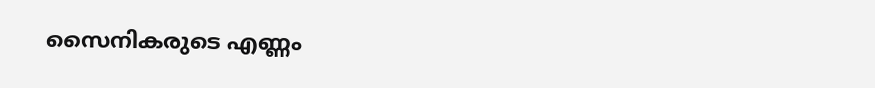സൈനികരുടെ എണ്ണം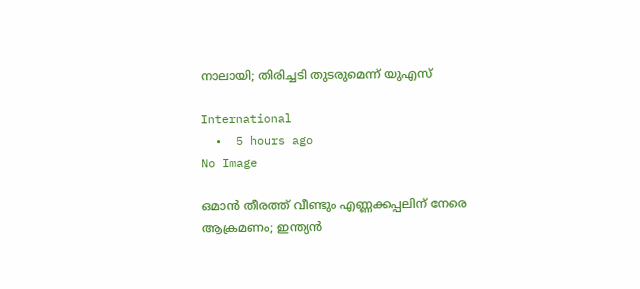നാലായി; തിരിച്ചടി തുടരുമെന്ന് യുഎസ്

International
  •  5 hours ago
No Image

ഒമാന്‍ തീരത്ത് വീണ്ടും എണ്ണക്കപ്പലിന് നേരെ ആക്രമണം; ഇന്ത്യന്‍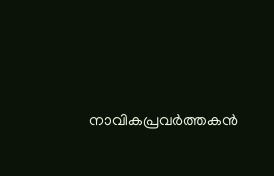നാവികപ്രവര്‍ത്തകന്‍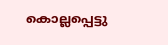കൊല്ലപ്പെട്ടു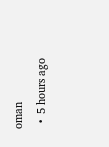oman
  •  5 hours ago